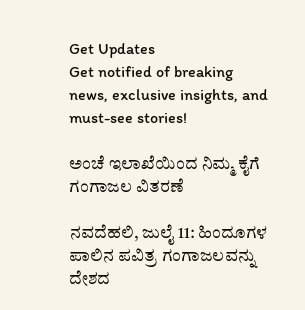Get Updates
Get notified of breaking news, exclusive insights, and must-see stories!

ಅಂಚೆ ಇಲಾಖೆಯಿಂದ ನಿಮ್ಮ ಕೈಗೆ ಗಂಗಾಜಲ ವಿತರಣೆ

ನವದೆಹಲಿ, ಜುಲೈ 11: ಹಿಂದೂಗಳ ಪಾಲಿನ ಪವಿತ್ರ ಗಂಗಾಜಲವನ್ನು ದೇಶದ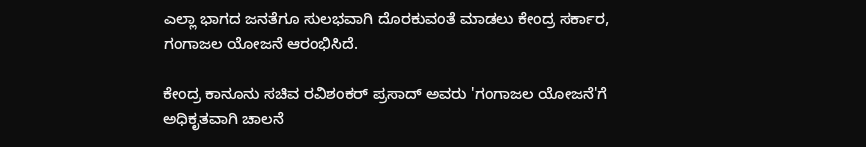ಎಲ್ಲಾ ಭಾಗದ ಜನತೆಗೂ ಸುಲಭವಾಗಿ ದೊರಕುವಂತೆ ಮಾಡಲು ಕೇಂದ್ರ ಸರ್ಕಾರ, ಗಂಗಾಜಲ ಯೋಜನೆ ಆರಂಭಿಸಿದೆ.

ಕೇಂದ್ರ ಕಾನೂನು ಸಚಿವ ರವಿಶಂಕರ್ ಪ್ರಸಾದ್ ಅವರು 'ಗಂಗಾಜಲ ಯೋಜನೆ'ಗೆ ಅಧಿಕೃತವಾಗಿ ಚಾಲನೆ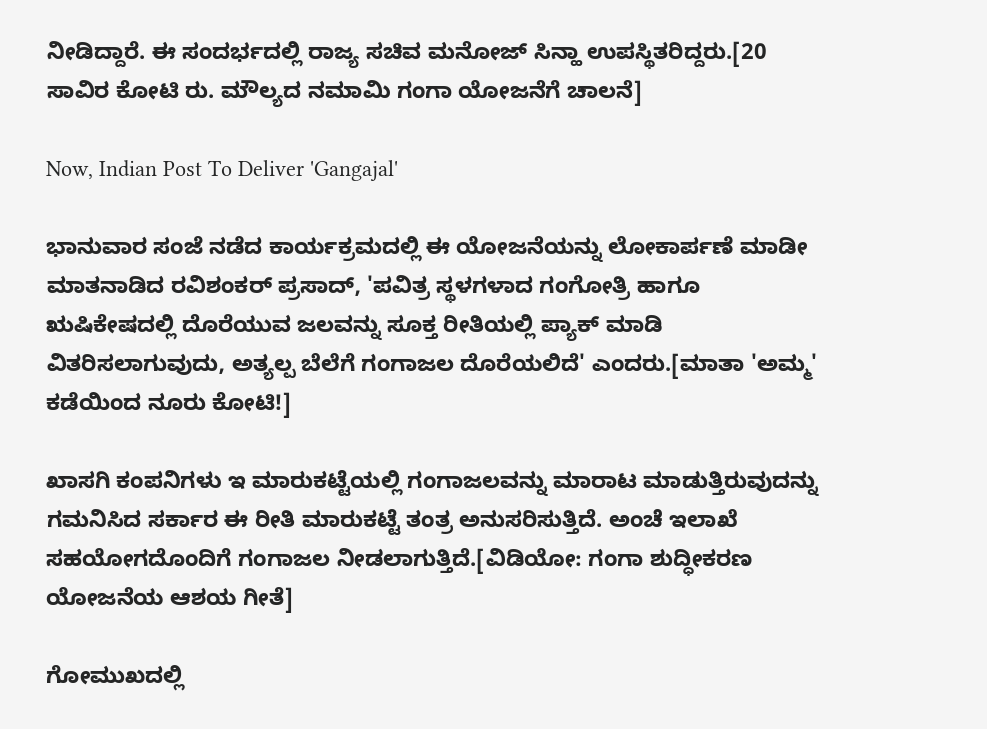ನೀಡಿದ್ದಾರೆ. ಈ ಸಂದರ್ಭದಲ್ಲಿ ರಾಜ್ಯ ಸಚಿವ ಮನೋಜ್ ಸಿನ್ಹಾ ಉಪಸ್ಥಿತರಿದ್ದರು.[20 ಸಾವಿರ ಕೋಟಿ ರು. ಮೌಲ್ಯದ ನಮಾಮಿ ಗಂಗಾ ಯೋಜನೆಗೆ ಚಾಲನೆ]

Now, Indian Post To Deliver 'Gangajal'

ಭಾನುವಾರ ಸಂಜೆ ನಡೆದ ಕಾರ್ಯಕ್ರಮದಲ್ಲಿ ಈ ಯೋಜನೆಯನ್ನು ಲೋಕಾರ್ಪಣೆ ಮಾಡೀ ಮಾತನಾಡಿದ ರವಿಶಂಕರ್ ಪ್ರಸಾದ್, 'ಪವಿತ್ರ ಸ್ಥಳಗಳಾದ ಗಂಗೋತ್ರಿ ಹಾಗೂ ಋಷಿಕೇಷದಲ್ಲಿ ದೊರೆಯುವ ಜಲವನ್ನು ಸೂಕ್ತ ರೀತಿಯಲ್ಲಿ ಪ್ಯಾಕ್ ಮಾಡಿ ವಿತರಿಸಲಾಗುವುದು, ಅತ್ಯಲ್ಪ ಬೆಲೆಗೆ ಗಂಗಾಜಲ ದೊರೆಯಲಿದೆ' ಎಂದರು.[ಮಾತಾ 'ಅಮ್ಮ' ಕಡೆಯಿಂದ ನೂರು ಕೋಟಿ!]

ಖಾಸಗಿ ಕಂಪನಿಗಳು ಇ ಮಾರುಕಟ್ಟೆಯಲ್ಲಿ ಗಂಗಾಜಲವನ್ನು ಮಾರಾಟ ಮಾಡುತ್ತಿರುವುದನ್ನು ಗಮನಿಸಿದ ಸರ್ಕಾರ ಈ ರೀತಿ ಮಾರುಕಟ್ಟೆ ತಂತ್ರ ಅನುಸರಿಸುತ್ತಿದೆ. ಅಂಚೆ ಇಲಾಖೆ ಸಹಯೋಗದೊಂದಿಗೆ ಗಂಗಾಜಲ ನೀಡಲಾಗುತ್ತಿದೆ.[ವಿಡಿಯೋ: ಗಂಗಾ ಶುದ್ಧೀಕರಣ ಯೋಜನೆಯ ಆಶಯ ಗೀತೆ]

ಗೋಮುಖದಲ್ಲಿ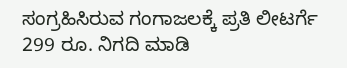ಸಂಗ್ರಹಿಸಿರುವ ಗಂಗಾಜಲಕ್ಕೆ ಪ್ರತಿ ಲೀಟರ್ಗೆ 299 ರೂ. ನಿಗದಿ ಮಾಡಿ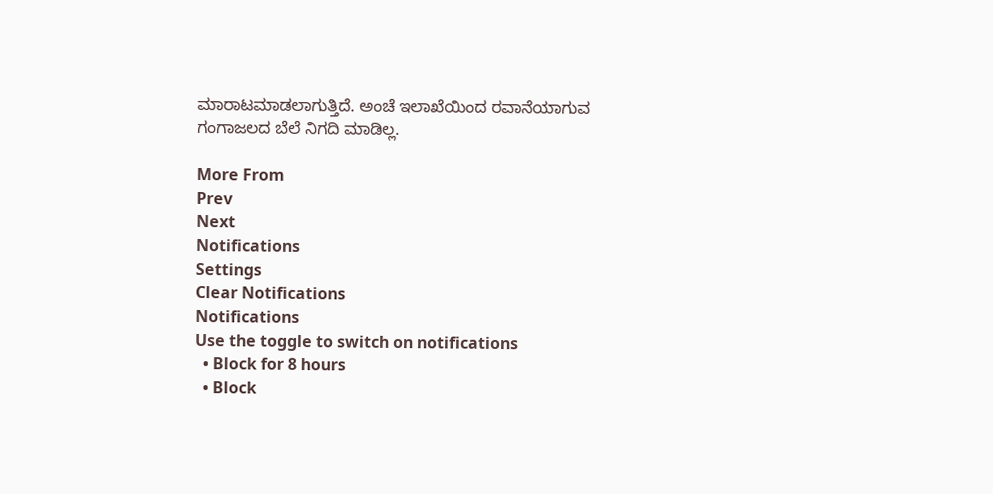ಮಾರಾಟಮಾಡಲಾಗುತ್ತಿದೆ. ಅಂಚೆ ಇಲಾಖೆಯಿಂದ ರವಾನೆಯಾಗುವ ಗಂಗಾಜಲದ ಬೆಲೆ ನಿಗದಿ ಮಾಡಿಲ್ಲ.

More From
Prev
Next
Notifications
Settings
Clear Notifications
Notifications
Use the toggle to switch on notifications
  • Block for 8 hours
  • Block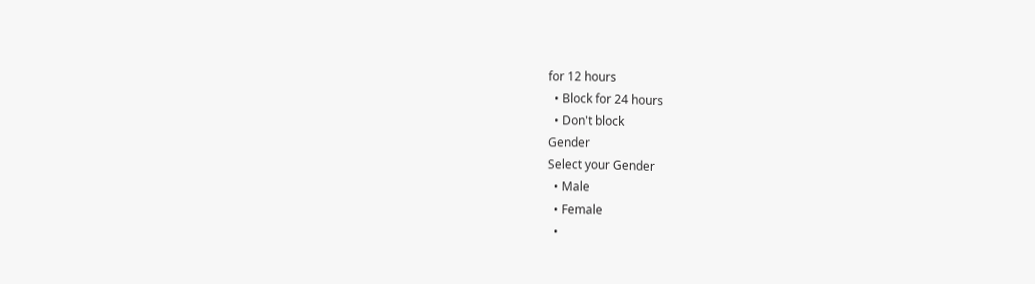for 12 hours
  • Block for 24 hours
  • Don't block
Gender
Select your Gender
  • Male
  • Female
  •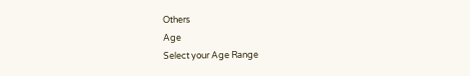Others
Age
Select your Age Range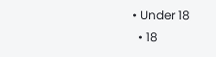• Under 18
  • 18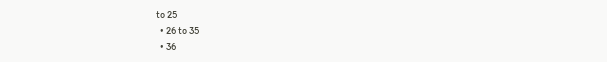to 25
  • 26 to 35
  • 36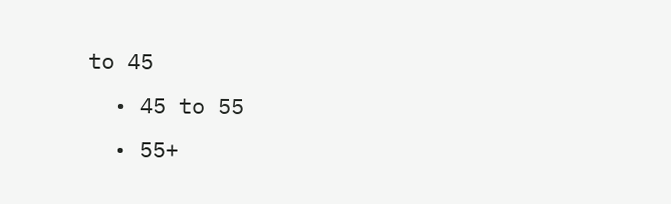to 45
  • 45 to 55
  • 55+